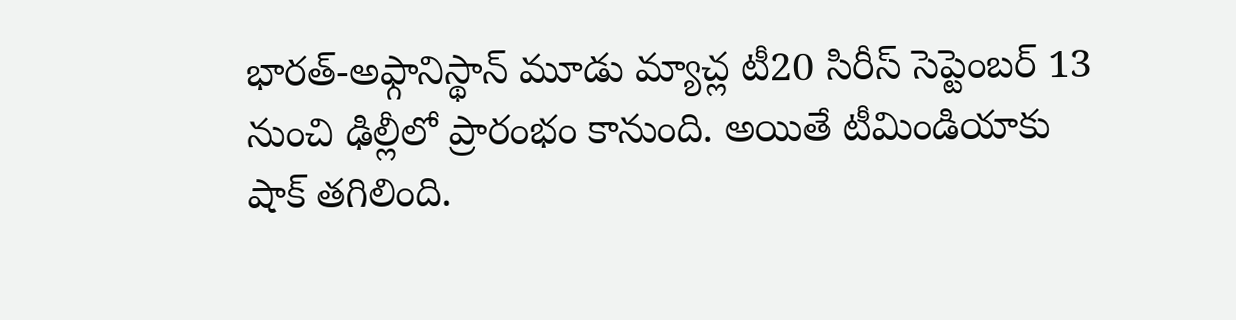భారత్-అఫ్గానిస్థాన్ మూడు మ్యాచ్ల టీ20 సిరీస్ సెప్టెంబర్ 13 నుంచి ఢిల్లీలో ప్రారంభం కానుంది. అయితే టీమిండియాకు షాక్ తగిలింది.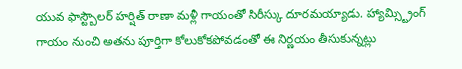యువ ఫాస్ట్బౌలర్ హర్షిత్ రాణా మళ్లీ గాయంతో సిరీస్కు దూరమయ్యాడు. హ్యామ్స్ట్రింగ్ గాయం నుంచి అతను పూర్తిగా కోలుకోకపోవడంతో ఈ నిర్ణయం తీసుకున్నట్లు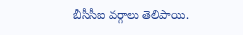బీసీసీఐ వర్గాలు తెలిపాయి.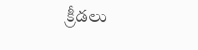క్రీడలు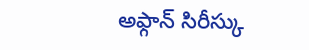అఫ్గాన్ సిరీస్కు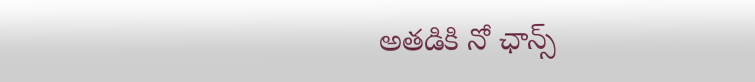అతడికి నో ఛాన్స్